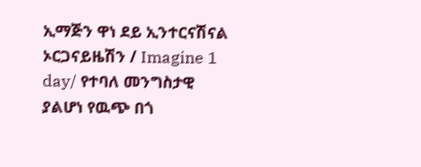ኢማጅን ዋነ ደይ ኢንተርናሽናል ኦርጋናይዜሽን / Imagine 1 day/ የተባለ መንግስታዊ ያልሆነ የዉጭ በጎ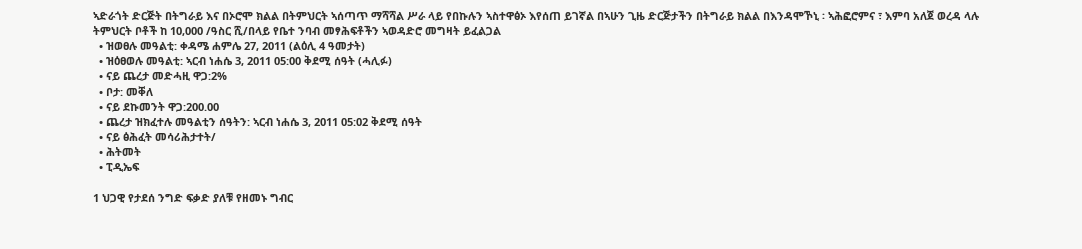ኣድራጎት ድርጅት በትግራይ እና በኦሮሞ ክልል በትምህርት ኣሰጣጥ ማሻሻል ሥራ ላይ የበኩሉን ኣስተዋፅኦ እየሰጠ ይገኛል በኣሁን ጊዜ ድርጅታችን በትግራይ ክልል በእንዳሞኾኒ ፡ ኣሕፎሮምና ፣ እምባ አለጀ ወረዳ ላሉ ትምህርት ቦቶች ከ 10,000 /ዓስር ሺ/በላይ የቤተ ንባብ መፃሕፍቶችን ኣወዳድሮ መግዛት ይፈልጋል
  • ዝወፀሉ መዓልቲ: ቀዳሜ ሐምሌ 27, 2011 (ልዕሊ 4 ዓመታት)
  • ዝዕፀወሉ መዓልቲ: ኣርብ ነሐሴ 3, 2011 05:00 ቅደሚ ሰዓት (ሓሊፉ)
  • ናይ ጨረታ መድሓዚ ዋጋ:2%
  • ቦታ: መቐለ
  • ናይ ደኩመንት ዋጋ:200.00
  • ጨረታ ዝክፈተሉ መዓልቲን ሰዓትን: ኣርብ ነሐሴ 3, 2011 05:02 ቅደሚ ሰዓት
  • ናይ ፅሕፈት መሳሪሕታተት/
  • ሕትመት
  • ፒዲኤፍ

1 ህጋዊ የታደሰ ንግድ ፍቃድ ያለቹ የዘመኑ ግብር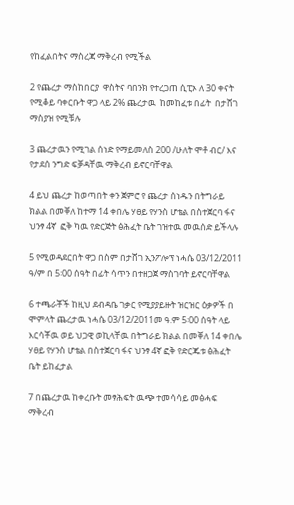የከፈልበትና ማስረጃ ማቅረብ የሚችል

2 የጨረታ ማስከበርያ  ዋስትና ባበንክ የተረጋጠ ሲፒኦ ለ 30 ቀናት የሚቆይ ባቀርቡት ዋጋ ላይ 2% ጨረታዉ  ከመከፈቱ በፊት  በታሸገ ማስያዝ የሚቹሉ

3 ጨረታዉን የሚገል ሰነድ የማይመለስ 200 /ሁለት ሞቶ ብር/ እና የታደሰ ንግድ ፍቓዳቸዉ ማቅረብ ይኖርባቸዋል

4 ይህ ጨረታ ከወጣበት ቀን ጀምሮ የ ጨረታ ሰነዱን በትግራይ ክልል በመቐለ ከተማ 14 ቀበሌ ሃፀይ የሃንስ ሆቴል በስተጀርባ ፋና ህንፃ 4ኛ  ፎቅ ካዉ የድርጅት ፅሕፈት ቤት ገዝተዉ መዉሰድ ይችላሉ

5 የሚወዳደርበት ዋጋ በስም በታሸገ ኢንፖሎፕ ነሓሴ 03/12/2011 ዓ/ም በ 5፡00 ሰዓት በፊት ሳጥን በተዘጋጀ ማስገባት ይኖርባቸዋል

6 ተጫራቾች ከዚህ ደብዳቤ ገቃር የሚያያይዙት ዝርዝር ዕቃዎች በ ሞምላት ጨረታዉ ነሓሴ 03/12/2011መ ዓ.ም 5፡00 ሰዓት ላይ እርሳቾዉ ወይ ህጋዊ ወኪላቸዉ በትግራይ ክልል በመቐለ 14 ቀበሌ ሃፀይ የሃንስ ሆቴል በስተጀርባ ፋና ህንፃ 4ኛ ፎቅ የድርጁቱ ፅሕፈት ቤት ይከፈታል

7 በጨረታዉ ከቀረቡት መፃሕፍት ዉጭ ተመሳሳይ መፅሓፍ ማቅረብ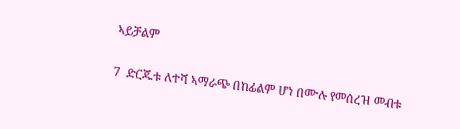ኣይቻልም

7  ድርጁቱ ለተሻ ኣማራጭ በከፊልም ሆነ በሙሉ የመሰረዝ መብቱ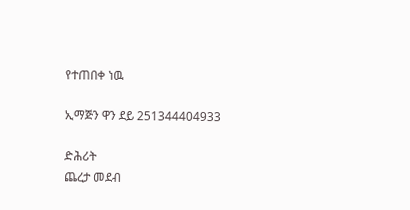የተጠበቀ ነዉ

ኢማጅን ዋን ደይ 251344404933

ድሕሪት
ጨረታ መደብ